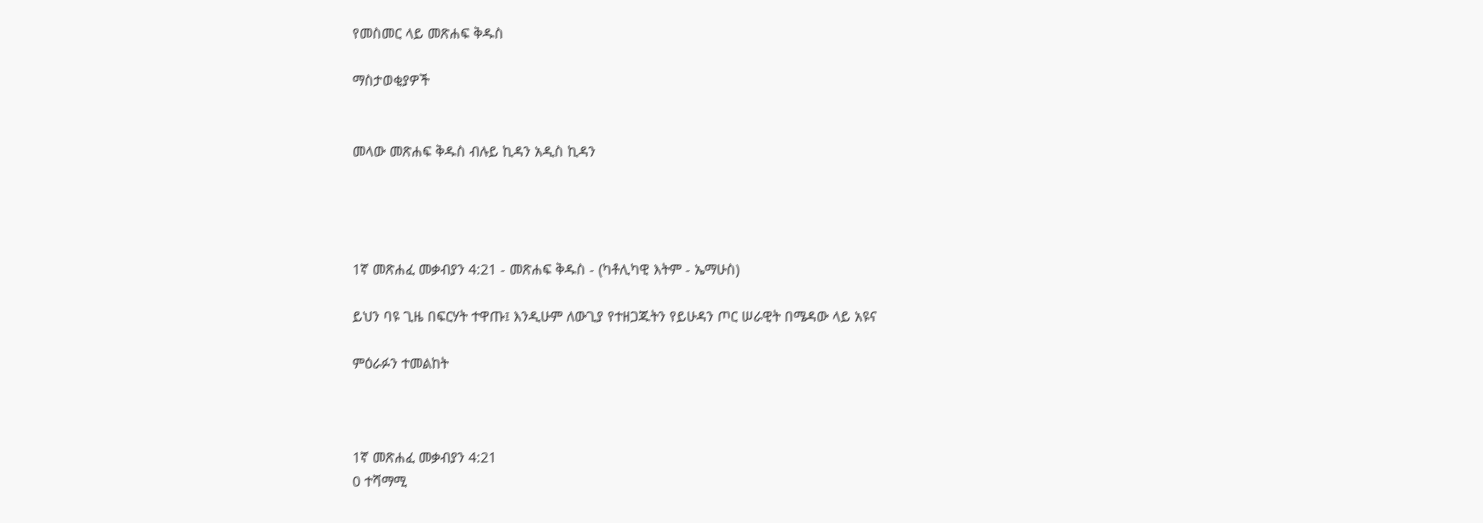የመስመር ላይ መጽሐፍ ቅዱስ

ማስታወቂያዎች


መላው መጽሐፍ ቅዱስ ብሉይ ኪዳን አዲስ ኪዳን




1ኛ መጽሐፈ መቃብያን 4:21 - መጽሐፍ ቅዱስ - (ካቶሊካዊ እትም - ኤማሁስ)

ይህን ባዩ ጊዜ በፍርሃት ተዋጡ፤ እንዲሁም ለውጊያ የተዘጋጁትን የይሁዳን ጦር ሠራዊት በሜዳው ላይ አዩና

ምዕራፉን ተመልከት



1ኛ መጽሐፈ መቃብያን 4:21
0 ተሻማሚ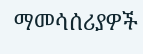ማመሳሰሪያዎች